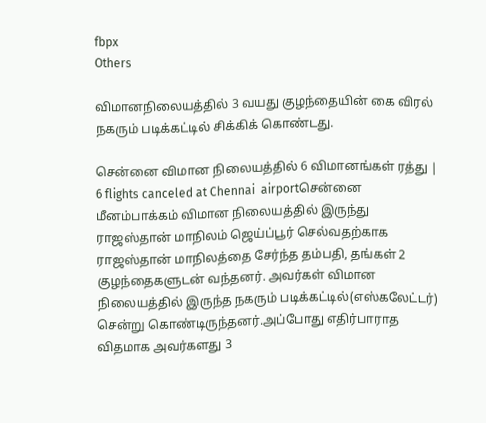fbpx
Others

விமானநிலையத்தில் 3 வயது குழந்தையின் கை விரல் நகரும் படிக்கட்டில் சிக்கிக் கொண்டது.

சென்னை விமான நிலையத்தில் 6 விமானங்கள் ரத்து | 6 flights canceled at Chennai  airportசென்னை மீனம்பாக்கம் விமான நிலையத்தில் இருந்து ராஜஸ்தான் மாநிலம் ஜெய்ப்பூர் செல்வதற்காக ராஜஸ்தான் மாநிலத்தை சேர்ந்த தம்பதி, தங்கள் 2 குழந்தைகளுடன் வந்தனர். அவர்கள் விமான நிலையத்தில் இருந்த நகரும் படிக்கட்டில்(எஸ்கலேட்டர்) சென்று கொண்டிருந்தனர்.அப்போது எதிர்பாராத விதமாக அவர்களது 3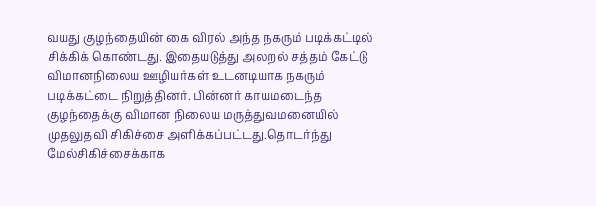வயது குழந்தையின் கை விரல் அந்த நகரும் படிக்கட்டில் சிக்கிக் கொண்டது. இதையடுத்து அலறல் சத்தம் கேட்டு விமானநிலைய ஊழியர்கள் உடனடியாக நகரும் படிக்கட்டை நிறுத்தினர். பின்னர் காயமடைந்த குழந்தைக்கு விமான நிலைய மருத்துவமனையில் முதலுதவி சிகிச்சை அளிக்கப்பட்டது.தொடர்ந்து மேல்சிகிச்சைக்காக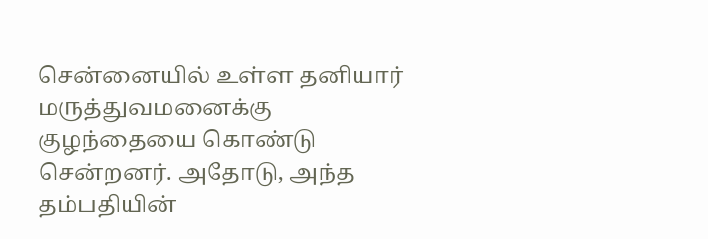சென்னையில் உள்ள தனியார் மருத்துவமனைக்கு குழந்தையை கொண்டு சென்றனர். அதோடு, அந்த தம்பதியின்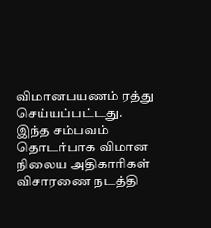விமானபயணம் ரத்து செய்யப்பட்டது. இந்த சம்பவம் தொடர்பாக விமான நிலைய அதிகாரிகள் விசாரணை நடத்தி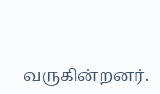வருகின்றனர்.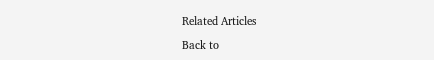Related Articles

Back to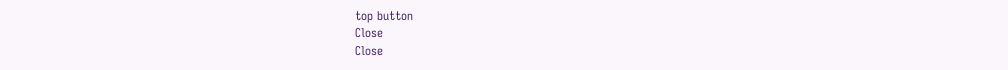top button
Close
Close